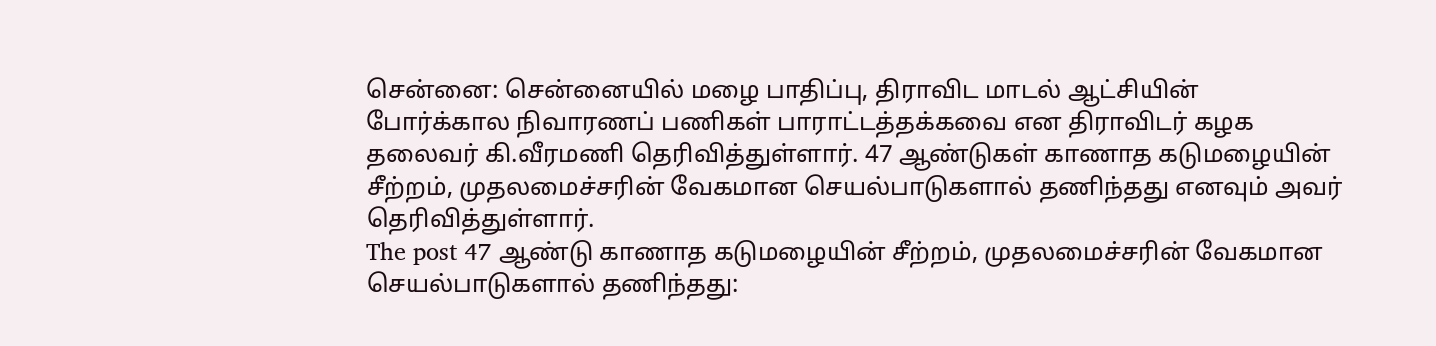சென்னை: சென்னையில் மழை பாதிப்பு, திராவிட மாடல் ஆட்சியின் போர்க்கால நிவாரணப் பணிகள் பாராட்டத்தக்கவை என திராவிடர் கழக தலைவர் கி.வீரமணி தெரிவித்துள்ளார். 47 ஆண்டுகள் காணாத கடுமழையின் சீற்றம், முதலமைச்சரின் வேகமான செயல்பாடுகளால் தணிந்தது எனவும் அவர் தெரிவித்துள்ளார்.
The post 47 ஆண்டு காணாத கடுமழையின் சீற்றம், முதலமைச்சரின் வேகமான செயல்பாடுகளால் தணிந்தது: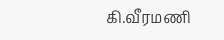கி.வீரமணி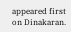appeared first on Dinakaran.